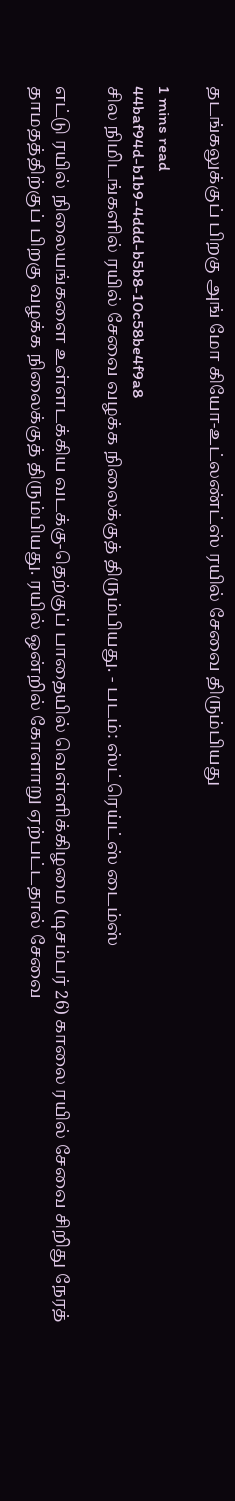தடங்கலுக்குப் பிறகு அங் மோ கியோ-உட்லண்ட்ஸ் ரயில் சேவை திரும்பியது

1 mins read
44baf94d-b1b9-4ddd-b5b8-10c58be4f9a8
சில நிமிடங்களில் ரயில் சேவை வழக்க நிலைக்குத் திரும்பியது. - படம்: ஸ்ட்ரெய்ட்ஸ் டைம்ஸ்

எட்டு ரயில் நிலையங்களை உள்ளடக்கிய வடக்கு-தெற்குப் பாதையில் வெள்ளிக்கிழமை (டிசம்பர் 26) காலை ரயில் சேவை சிறிது நேரத் தாமதத்திற்குப் பிறகு வழக்க நிலைக்குத் திரும்பியது. ரயில் ஒன்றில் கோளாறு ஏற்பட்டதால் சேவை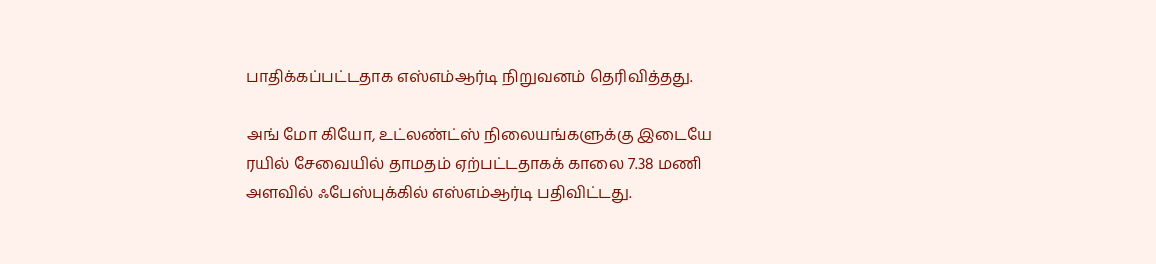பாதிக்கப்பட்டதாக எஸ்எம்ஆர்டி நிறுவனம் தெரிவித்தது.

அங் மோ கியோ, உட்லண்ட்ஸ் நிலையங்களுக்கு இடையே ரயில் சேவையில் தாமதம் ஏற்பட்டதாகக் காலை 7.38 மணி அளவில் ஃபேஸ்புக்கில் எஸ்எம்ஆர்டி பதிவிட்டது.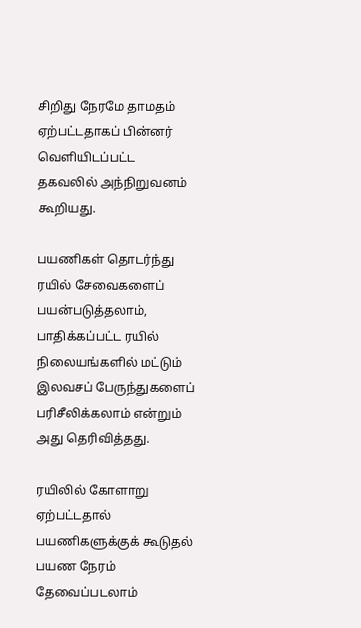சிறிது நேரமே தாமதம் ஏற்பட்டதாகப் பின்னர் வெளியிடப்பட்ட தகவலில் அந்நிறுவனம் கூறியது.

பயணிகள் தொடர்ந்து ரயில் சேவைகளைப் பயன்படுத்தலாம், பாதிக்கப்பட்ட ரயில் நிலையங்களில் மட்டும் இலவசப் பேருந்துகளைப் பரிசீலிக்கலாம் என்றும் அது தெரிவித்தது.

ரயிலில் கோளாறு ஏற்பட்டதால் பயணிகளுக்குக் கூடுதல் பயண நேரம் தேவைப்படலாம்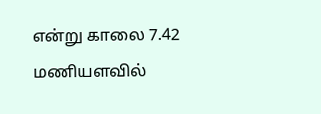என்று காலை 7.42 மணியளவில்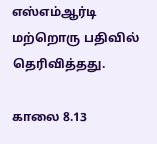எஸ்எம்ஆர்டி மற்றொரு பதிவில் தெரிவித்தது.

காலை 8.13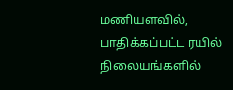மணியளவில், பாதிக்கப்பட்ட ரயில் நிலையங்களில்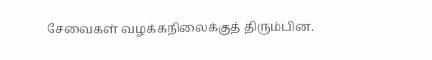சேவைகள் வழக்கநிலைக்குத் திரும்பின.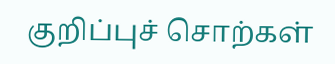குறிப்புச் சொற்கள்